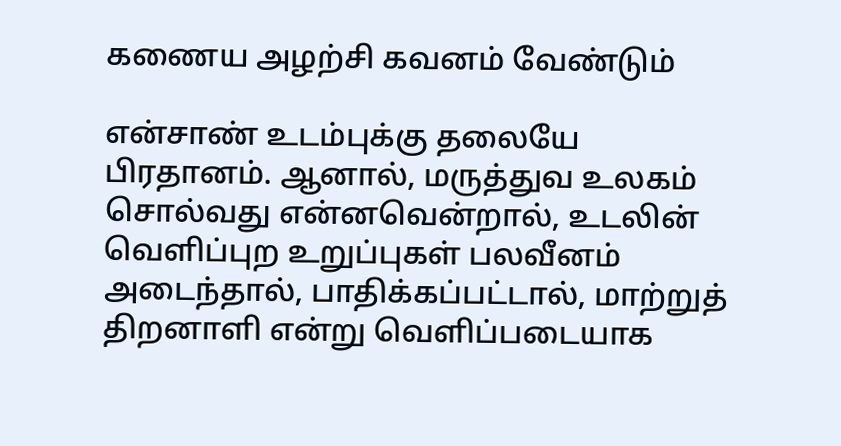கணைய அழற்சி கவனம் வேண்டும்

என்சாண் உடம்புக்கு தலையே பிரதானம். ஆனால், மருத்துவ உலகம் சொல்வது என்னவென்றால், உடலின் வெளிப்புற உறுப்புகள் பலவீனம் அடைந்தால், பாதிக்கப்பட்டால், மாற்றுத் திறனாளி என்று வெளிப்படையாக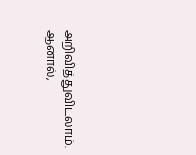அறிவித்துவிடலாம். ஆனால்,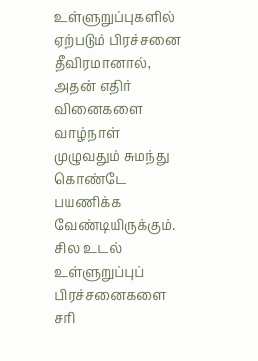உள்ளுறுப்புகளில் ஏற்படும் பிரச்சனை தீவிரமானால், அதன் எதிர் வினைகளை வாழ்நாள் முழுவதும் சுமந்து கொண்டே பயணிக்க வேண்டியிருக்கும். சில உடல் உள்ளுறுப்புப் பிரச்சனைகளை சரி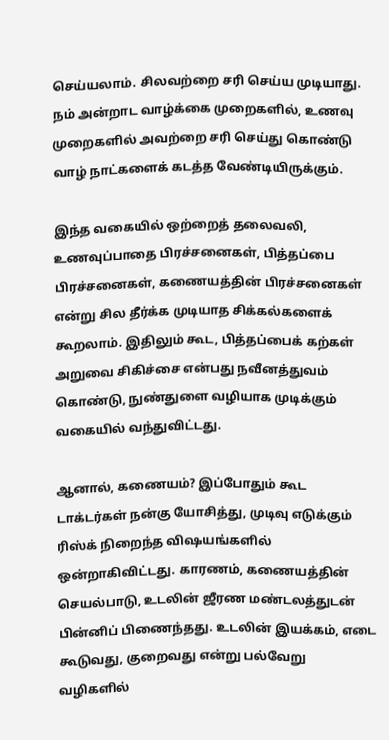செய்யலாம். சிலவற்றை சரி செய்ய முடியாது. நம் அன்றாட வாழ்க்கை முறைகளில், உணவு முறைகளில் அவற்றை சரி செய்து கொண்டு வாழ் நாட்களைக் கடத்த வேண்டியிருக்கும்.

இந்த வகையில் ஒற்றைத் தலைவலி, உணவுப்பாதை பிரச்சனைகள், பித்தப்பை பிரச்சனைகள், கணையத்தின் பிரச்சனைகள் என்று சில தீர்க்க முடியாத சிக்கல்களைக் கூறலாம். இதிலும் கூட, பித்தப்பைக் கற்கள் அறுவை சிகிச்சை என்பது நவீனத்துவம் கொண்டு, நுண்துளை வழியாக முடிக்கும் வகையில் வந்துவிட்டது.

ஆனால், கணையம்? இப்போதும் கூட டாக்டர்கள் நன்கு யோசித்து, முடிவு எடுக்கும் ரிஸ்க் நிறைந்த விஷயங்களில் ஒன்றாகிவிட்டது. காரணம், கணையத்தின் செயல்பாடு, உடலின் ஜீரண மண்டலத்துடன் பின்னிப் பிணைந்தது. உடலின் இயக்கம், எடை கூடுவது, குறைவது என்று பல்வேறு வழிகளில்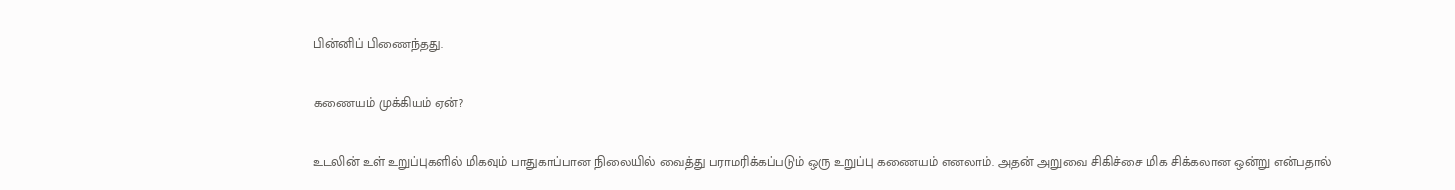பின்னிப் பிணைந்தது.

கணையம் முக்கியம் ஏன்?

உடலின் உள் உறுப்புகளில் மிகவும் பாதுகாப்பான நிலையில் வைத்து பராமரிக்கப்படும் ஒரு உறுப்பு கணையம் எனலாம். அதன் அறுவை சிகிச்சை மிக சிக்கலான ஒன்று என்பதால்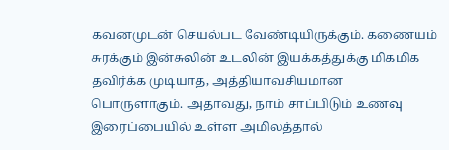கவனமுடன் செயல்பட வேண்டியிருக்கும். கணையம் சுரக்கும் இன்சுலின் உடலின் இயக்கத்துக்கு மிகமிக தவிர்க்க முடியாத, அத்தியாவசியமான பொருளாகும். அதாவது, நாம் சாப்பிடும் உணவு இரைப்பையில் உள்ள அமிலத்தால்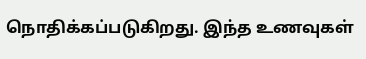நொதிக்கப்படுகிறது. இந்த உணவுகள்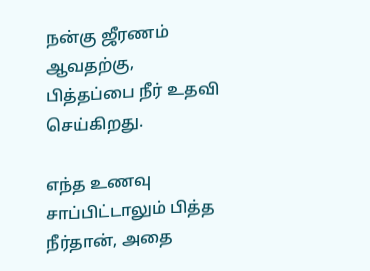நன்கு ஜீரணம் ஆவதற்கு, பித்தப்பை நீர் உதவி செய்கிறது.

எந்த உணவு சாப்பிட்டாலும் பித்த நீர்தான், அதை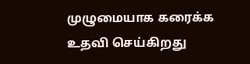முழுமையாக கரைக்க உதவி செய்கிறது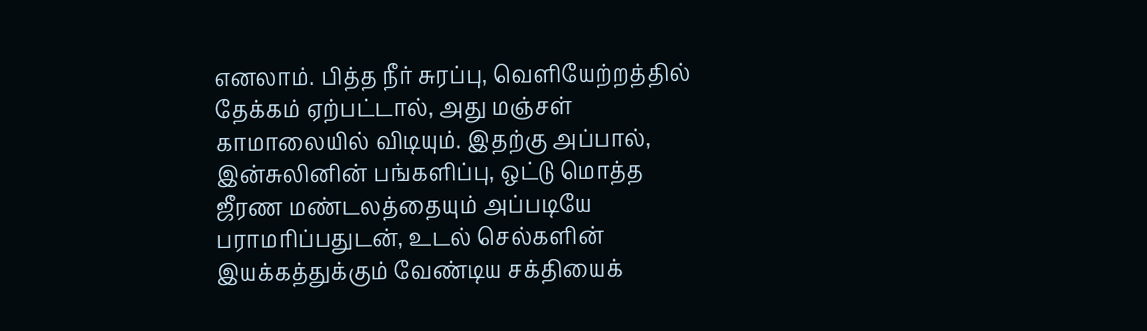எனலாம். பித்த நீர் சுரப்பு, வெளியேற்றத்தில் தேக்கம் ஏற்பட்டால், அது மஞ்சள் காமாலையில் விடியும். இதற்கு அப்பால், இன்சுலினின் பங்களிப்பு, ஒட்டு மொத்த ஜீரண மண்டலத்தையும் அப்படியே பராமரிப்பதுடன், உடல் செல்களின் இயக்கத்துக்கும் வேண்டிய சக்தியைக்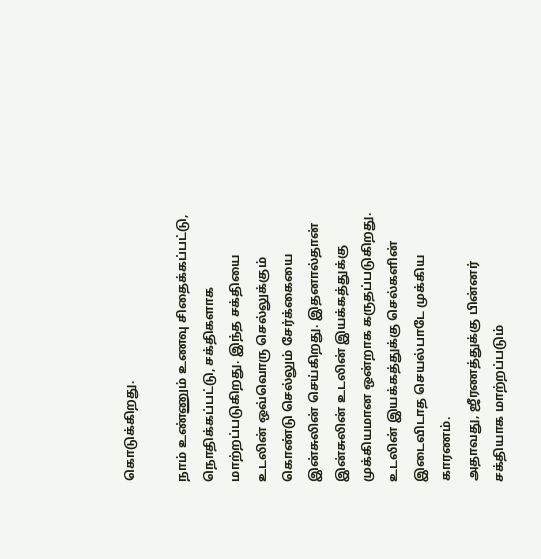கொடுக்கிறது.

நாம் உண்ணும் உணவு சிதைக்கப்பட்டு, நொதிக்கப்பட்டு, சக்திகளாக மாற்றப்படுகிறது. இந்த சக்தியை உடலின் ஒவ்வொரு செல்லுக்கும் கொண்டு செல்லும் சேர்க்கையை இன்சுலின் செய்கிறது. இதனால்தான் இன்சுலின் உடலின் இயக்கத்துக்கு முக்கியமான ஒன்றாக கருதப்படுகிறது. உடலின் இயக்கத்துக்கு செல்களின் இடைவிடாத செயல்பாடே முக்கிய காரணம்.
அதாவது, ஜீரணத்துக்கு பின்னர் சக்தியாக மாற்றப்படும்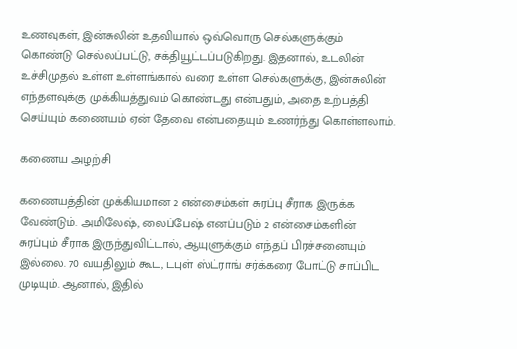உணவுகள், இன்சுலின் உதவியால் ஒவ்வொரு செல்களுக்கும் கொண்டு செல்லப்பட்டு, சக்தியூட்டப்படுகிறது. இதனால், உடலின் உச்சிமுதல் உள்ள உள்ளங்கால் வரை உள்ள செல்களுக்கு, இன்சுலின் எந்தளவுக்கு முக்கியத்துவம் கொண்டது என்பதும், அதை உற்பத்தி செய்யும் கணையம் ஏன் தேவை என்பதையும் உணர்ந்து கொள்ளலாம்.

கணைய அழற்சி

கணையத்தின் முக்கியமான 2 என்சைம்கள் சுரப்பு சீராக இருக்க வேண்டும். அமிலேஷ், லைப்பேஷ் எனப்படும் 2 என்சைம்களின் சுரப்பும் சீராக இருந்துவிட்டால், ஆயுளுக்கும் எந்தப் பிரச்சனையும் இல்லை. 70 வயதிலும் கூட, டபுள் ஸ்ட்ராங் சர்க்கரை போட்டு சாப்பிட முடியும். ஆனால், இதில்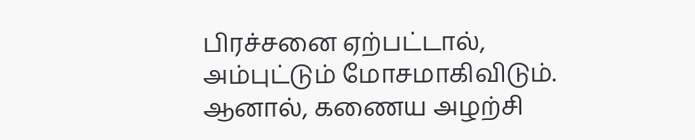பிரச்சனை ஏற்பட்டால், அம்புட்டும் மோசமாகிவிடும். ஆனால், கணைய அழற்சி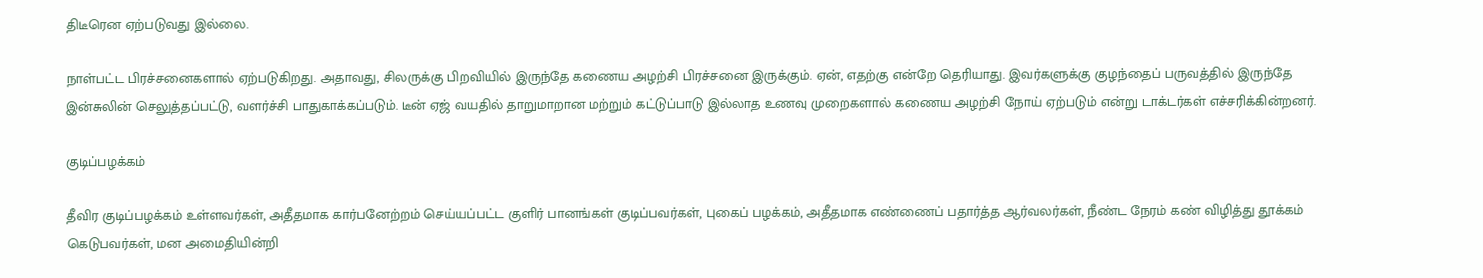திடீரென ஏற்படுவது இல்லை.

நாள்பட்ட பிரச்சனைகளால் ஏற்படுகிறது. அதாவது, சிலருக்கு பிறவியில் இருந்தே கணைய அழற்சி பிரச்சனை இருக்கும். ஏன், எதற்கு என்றே தெரியாது. இவர்களுக்கு குழந்தைப் பருவத்தில் இருந்தே இன்சுலின் செலுத்தப்பட்டு, வளர்ச்சி பாதுகாக்கப்படும். டீன் ஏஜ் வயதில் தாறுமாறான மற்றும் கட்டுப்பாடு இல்லாத உணவு முறைகளால் கணைய அழற்சி நோய் ஏற்படும் என்று டாக்டர்கள் எச்சரிக்கின்றனர்.

குடிப்பழக்கம்

தீவிர குடிப்பழக்கம் உள்ளவர்கள், அதீதமாக கார்பனேற்றம் செய்யப்பட்ட குளிர் பானங்கள் குடிப்பவர்கள், புகைப் பழக்கம், அதீதமாக எண்ணைப் பதார்த்த ஆர்வலர்கள், நீண்ட நேரம் கண் விழித்து தூக்கம் கெடுபவர்கள், மன அமைதியின்றி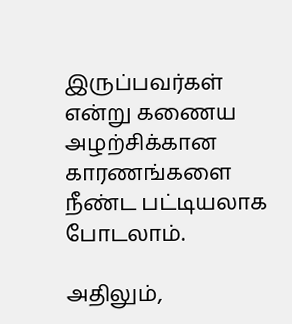இருப்பவர்கள் என்று கணைய அழற்சிக்கான காரணங்களை நீண்ட பட்டியலாக போடலாம்.

அதிலும்,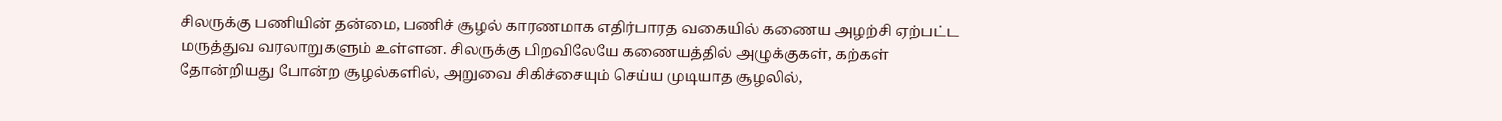சிலருக்கு பணியின் தன்மை, பணிச் சூழல் காரணமாக எதிர்பாரத வகையில் கணைய அழற்சி ஏற்பட்ட மருத்துவ வரலாறுகளும் உள்ளன. சிலருக்கு பிறவிலேயே கணையத்தில் அழுக்குகள், கற்கள் தோன்றியது போன்ற சூழல்களில், அறுவை சிகிச்சையும் செய்ய முடியாத சூழலில்,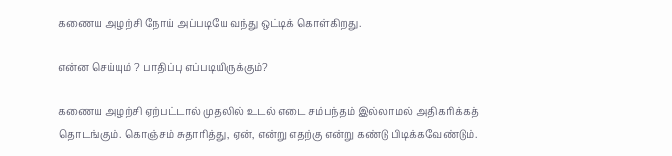கணைய அழற்சி நோய் அப்படியே வந்து ஒட்டிக் கொள்கிறது.

என்ன செய்யும் ? பாதிப்பு எப்படியிருக்கும்?

கணைய அழற்சி ஏற்பட்டால் முதலில் உடல் எடை சம்பந்தம் இல்லாமல் அதிகரிக்கத் தொடங்கும். கொஞ்சம் சுதாரித்து, ஏன், என்று எதற்கு என்று கண்டு பிடிக்கவேண்டும்.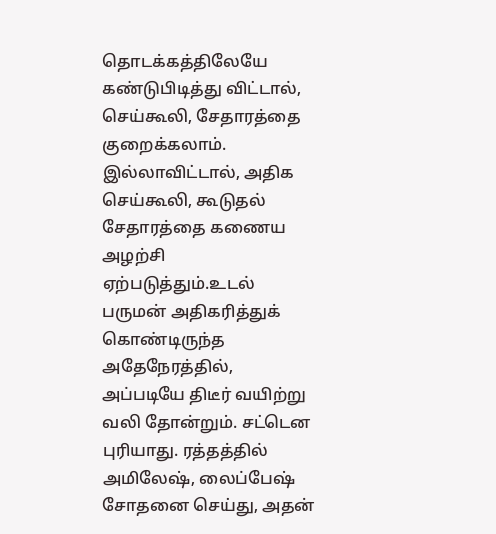தொடக்கத்திலேயே கண்டுபிடித்து விட்டால், செய்கூலி, சேதாரத்தை குறைக்கலாம். இல்லாவிட்டால், அதிக செய்கூலி, கூடுதல் சேதாரத்தை கணைய அழற்சி ஏற்படுத்தும்.உடல் பருமன் அதிகரித்துக் கொண்டிருந்த அதேநேரத்தில், அப்படியே திடீர் வயிற்று வலி தோன்றும். சட்டென புரியாது. ரத்தத்தில் அமிலேஷ், லைப்பேஷ் சோதனை செய்து, அதன்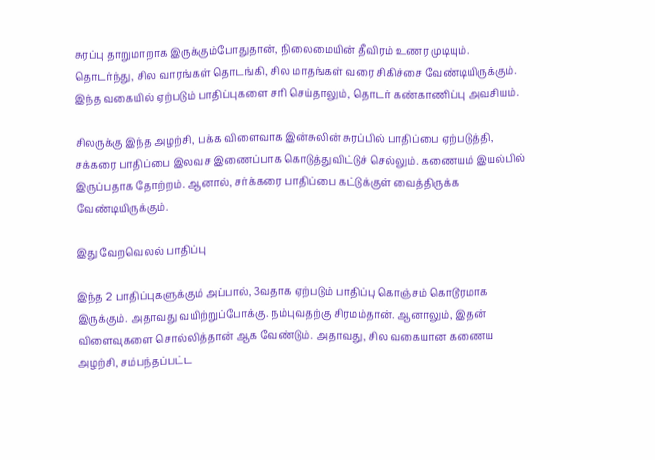சுரப்பு தாறுமாறாக இருக்கும்போதுதான், நிலைமையின் தீவிரம் உணர முடியும். தொடர்ந்து, சில வாரங்கள் தொடங்கி, சில மாதங்கள் வரை சிகிச்சை வேண்டியிருக்கும். இந்த வகையில் ஏற்படும் பாதிப்புகளை சரி செய்தாலும், தொடர் கண்காணிப்பு அவசியம்.

சிலருக்கு இந்த அழற்சி, பக்க விளைவாக இன்சுலின் சுரப்பில் பாதிப்பை ஏற்படுத்தி, சக்கரை பாதிப்பை இலவச இணைப்பாக கொடுத்துவிட்டுச் செல்லும். கணையம் இயல்பில் இருப்பதாக தோற்றம். ஆனால், சர்க்கரை பாதிப்பை கட்டுக்குள் வைத்திருக்க வேண்டியிருக்கும்.

இது வேறவெலல் பாதிப்பு

இந்த 2 பாதிப்புகளுக்கும் அப்பால், 3வதாக ஏற்படும் பாதிப்பு கொஞ்சம் கொடூரமாக இருக்கும். அதாவது வயிற்றுப்போக்கு. நம்புவதற்கு சிரமம்தான். ஆனாலும், இதன் விளைவுகளை சொல்லித்தான் ஆக வேண்டும். அதாவது, சில வகையான கணைய அழற்சி, சம்பந்தப்பட்ட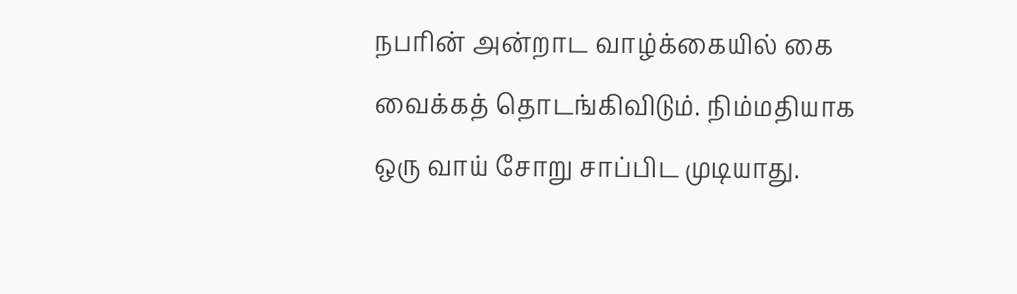நபரின் அன்றாட வாழ்க்கையில் கை வைக்கத் தொடங்கிவிடும். நிம்மதியாக ஒரு வாய் சோறு சாப்பிட முடியாது.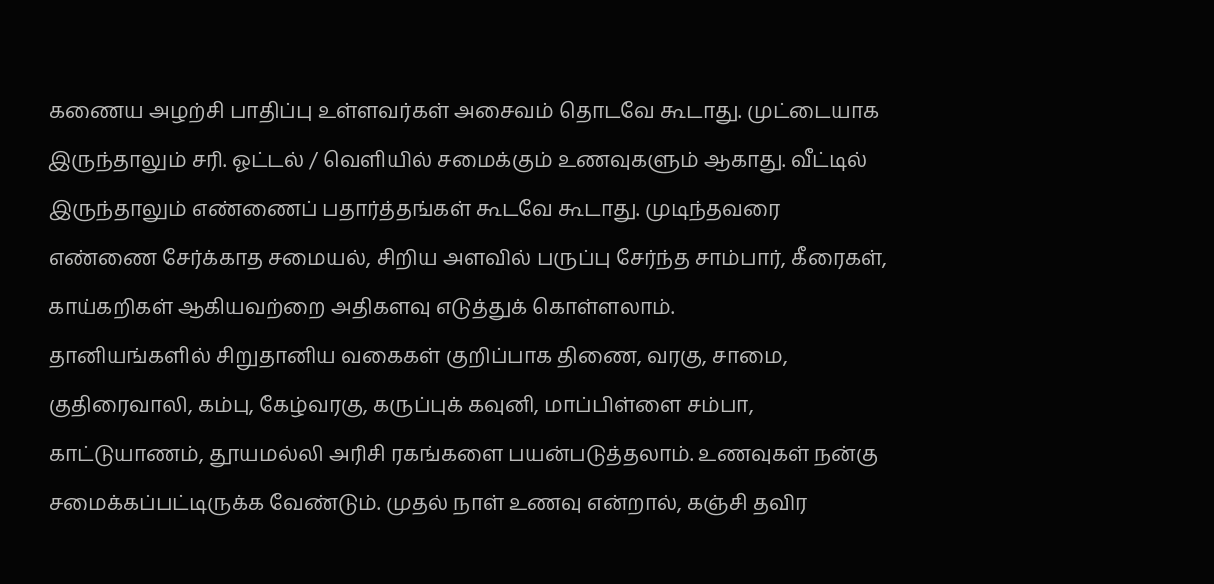கணைய அழற்சி பாதிப்பு உள்ளவர்கள் அசைவம் தொடவே கூடாது. முட்டையாக இருந்தாலும் சரி. ஓட்டல் / வெளியில் சமைக்கும் உணவுகளும் ஆகாது. வீட்டில் இருந்தாலும் எண்ணைப் பதார்த்தங்கள் கூடவே கூடாது. முடிந்தவரை எண்ணை சேர்க்காத சமையல், சிறிய அளவில் பருப்பு சேர்ந்த சாம்பார், கீரைகள், காய்கறிகள் ஆகியவற்றை அதிகளவு எடுத்துக் கொள்ளலாம்.
தானியங்களில் சிறுதானிய வகைகள் குறிப்பாக திணை, வரகு, சாமை, குதிரைவாலி, கம்பு, கேழ்வரகு, கருப்புக் கவுனி, மாப்பிள்ளை சம்பா, காட்டுயாணம், தூயமல்லி அரிசி ரகங்களை பயன்படுத்தலாம். உணவுகள் நன்கு சமைக்கப்பட்டிருக்க வேண்டும். முதல் நாள் உணவு என்றால், கஞ்சி தவிர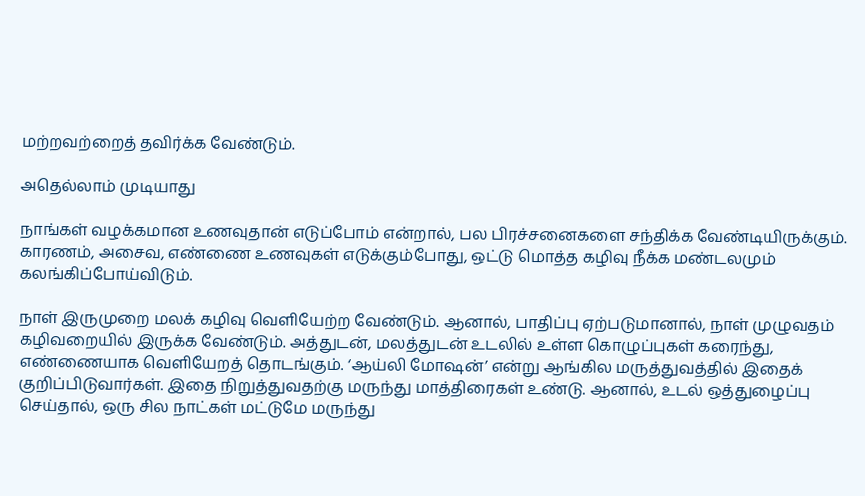மற்றவற்றைத் தவிர்க்க வேண்டும்.

அதெல்லாம் முடியாது

நாங்கள் வழக்கமான உணவுதான் எடுப்போம் என்றால், பல பிரச்சனைகளை சந்திக்க வேண்டியிருக்கும். காரணம், அசைவ, எண்ணை உணவுகள் எடுக்கும்போது, ஒட்டு மொத்த கழிவு நீக்க மண்டலமும் கலங்கிப்போய்விடும்.

நாள் இருமுறை மலக் கழிவு வெளியேற்ற வேண்டும். ஆனால், பாதிப்பு ஏற்படுமானால், நாள் முழுவதம் கழிவறையில் இருக்க வேண்டும். அத்துடன், மலத்துடன் உடலில் உள்ள கொழுப்புகள் கரைந்து, எண்ணையாக வெளியேறத் தொடங்கும். ‘ஆய்லி மோஷன்’ என்று ஆங்கில மருத்துவத்தில் இதைக் குறிப்பிடுவார்கள். இதை நிறுத்துவதற்கு மருந்து மாத்திரைகள் உண்டு. ஆனால், உடல் ஒத்துழைப்பு செய்தால், ஒரு சில நாட்கள் மட்டுமே மருந்து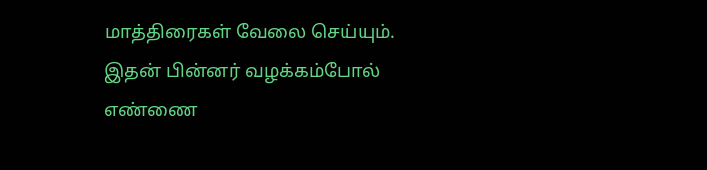மாத்திரைகள் வேலை செய்யும். இதன் பின்னர் வழக்கம்போல் எண்ணை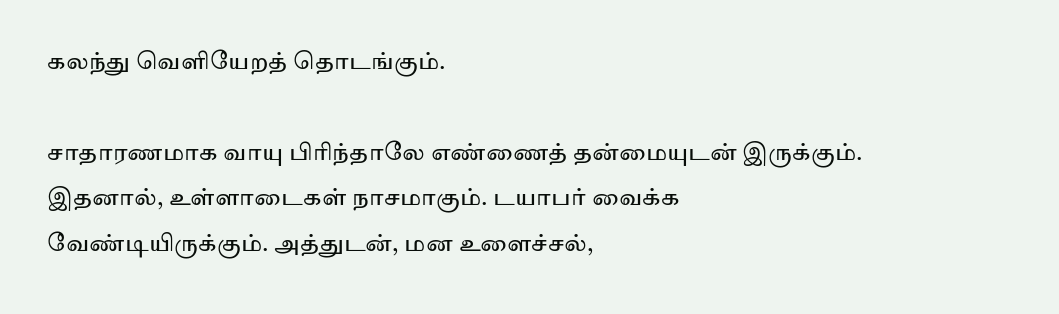கலந்து வெளியேறத் தொடங்கும்.

சாதாரணமாக வாயு பிரிந்தாலே எண்ணைத் தன்மையுடன் இருக்கும். இதனால், உள்ளாடைகள் நாசமாகும். டயாபர் வைக்க வேண்டியிருக்கும். அத்துடன், மன உளைச்சல்,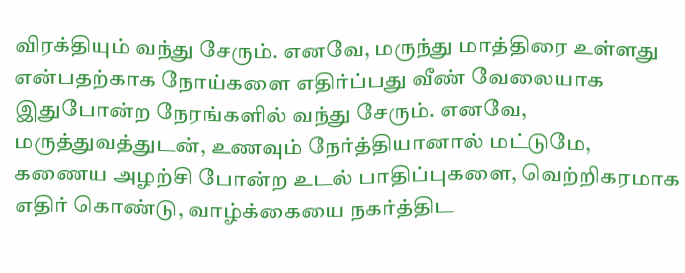விரக்தியும் வந்து சேரும். எனவே, மருந்து மாத்திரை உள்ளது என்பதற்காக நோய்களை எதிர்ப்பது வீண் வேலையாக இதுபோன்ற நேரங்களில் வந்து சேரும். எனவே, மருத்துவத்துடன், உணவும் நேர்த்தியானால் மட்டுமே, கணைய அழற்சி போன்ற உடல் பாதிப்புகளை, வெற்றிகரமாக எதிர் கொண்டு, வாழ்க்கையை நகர்த்திட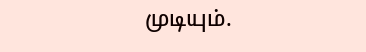முடியும்.